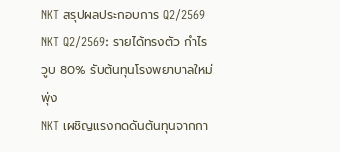NKT สรุปผลประกอบการ Q2/2569
NKT Q2/2569: รายได้ทรงตัว กำไรวูบ 80% รับต้นทุนโรงพยาบาลใหม่พุ่ง
NKT เผชิญแรงกดดันต้นทุนจากกา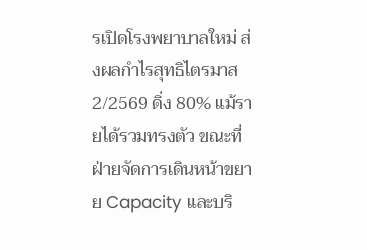รเปิดโรงพยาบาลใหม่ ส่งผลกำไรสุทธิไตรมาส 2/2569 ดิ่ง 80% แม้รายได้รวมทรงตัว ขณะที่ฝ่ายจัดการเดินหน้าขยาย Capacity และบริ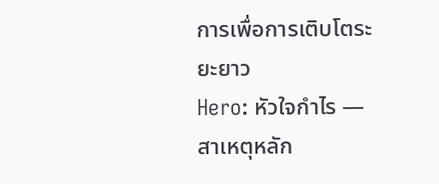การเพื่อการเติบโตระยะยาว
Hero: หัวใจกำไร — สาเหตุหลัก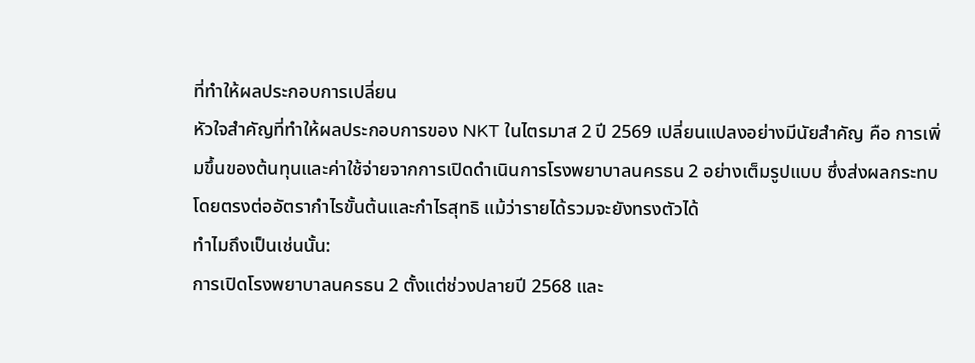ที่ทำให้ผลประกอบการเปลี่ยน
หัวใจสำคัญที่ทำให้ผลประกอบการของ NKT ในไตรมาส 2 ปี 2569 เปลี่ยนแปลงอย่างมีนัยสำคัญ คือ การเพิ่มขึ้นของต้นทุนและค่าใช้จ่ายจากการเปิดดำเนินการโรงพยาบาลนครธน 2 อย่างเต็มรูปแบบ ซึ่งส่งผลกระทบโดยตรงต่ออัตรากำไรขั้นต้นและกำไรสุทธิ แม้ว่ารายได้รวมจะยังทรงตัวได้
ทำไมถึงเป็นเช่นนั้น:
การเปิดโรงพยาบาลนครธน 2 ตั้งแต่ช่วงปลายปี 2568 และ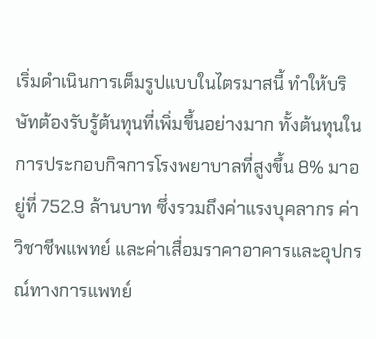เริ่มดำเนินการเต็มรูปแบบในไตรมาสนี้ ทำให้บริษัทต้องรับรู้ต้นทุนที่เพิ่มขึ้นอย่างมาก ทั้งต้นทุนในการประกอบกิจการโรงพยาบาลที่สูงขึ้น 8% มาอยู่ที่ 752.9 ล้านบาท ซึ่งรวมถึงค่าแรงบุคลากร ค่าวิชาชีพแพทย์ และค่าเสื่อมราคาอาคารและอุปกรณ์ทางการแพทย์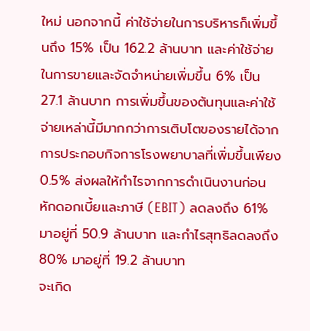ใหม่ นอกจากนี้ ค่าใช้จ่ายในการบริหารก็เพิ่มขึ้นถึง 15% เป็น 162.2 ล้านบาท และค่าใช้จ่ายในการขายและจัดจำหน่ายเพิ่มขึ้น 6% เป็น 27.1 ล้านบาท การเพิ่มขึ้นของต้นทุนและค่าใช้จ่ายเหล่านี้มีมากกว่าการเติบโตของรายได้จากการประกอบกิจการโรงพยาบาลที่เพิ่มขึ้นเพียง 0.5% ส่งผลให้กำไรจากการดำเนินงานก่อนหักดอกเบี้ยและภาษี (EBIT) ลดลงถึง 61% มาอยู่ที่ 50.9 ล้านบาท และกำไรสุทธิลดลงถึง 80% มาอยู่ที่ 19.2 ล้านบาท
จะเกิด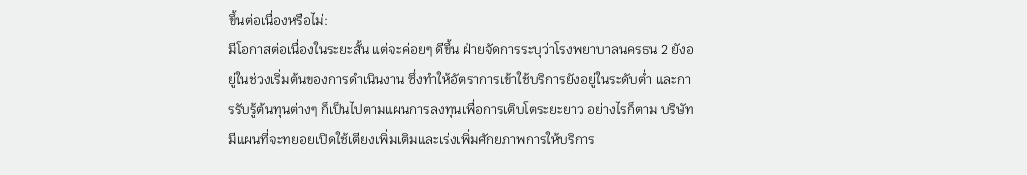ขึ้นต่อเนื่องหรือไม่:
มีโอกาสต่อเนื่องในระยะสั้น แต่จะค่อยๆ ดีขึ้น ฝ่ายจัดการระบุว่าโรงพยาบาลนครธน 2 ยังอยู่ในช่วงเริ่มต้นของการดำเนินงาน ซึ่งทำให้อัตราการเข้าใช้บริการยังอยู่ในระดับต่ำ และการรับรู้ต้นทุนต่างๆ ก็เป็นไปตามแผนการลงทุนเพื่อการเติบโตระยะยาว อย่างไรก็ตาม บริษัทมีแผนที่จะทยอยเปิดใช้เตียงเพิ่มเติมและเร่งเพิ่มศักยภาพการให้บริการ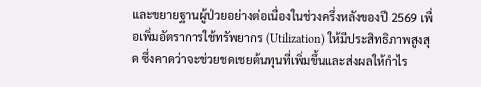และขยายฐานผู้ป่วยอย่างต่อเนื่องในช่วงครึ่งหลังของปี 2569 เพื่อเพิ่มอัตราการใช้ทรัพยากร (Utilization) ให้มีประสิทธิภาพสูงสุด ซึ่งคาดว่าจะช่วยชดเชยต้นทุนที่เพิ่มขึ้นและส่งผลให้กำไร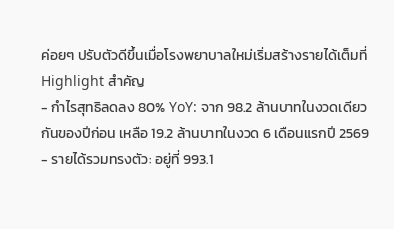ค่อยๆ ปรับตัวดีขึ้นเมื่อโรงพยาบาลใหม่เริ่มสร้างรายได้เต็มที่
Highlight สำคัญ
- กำไรสุทธิลดลง 80% YoY: จาก 98.2 ล้านบาทในงวดเดียวกันของปีก่อน เหลือ 19.2 ล้านบาทในงวด 6 เดือนแรกปี 2569
- รายได้รวมทรงตัว: อยู่ที่ 993.1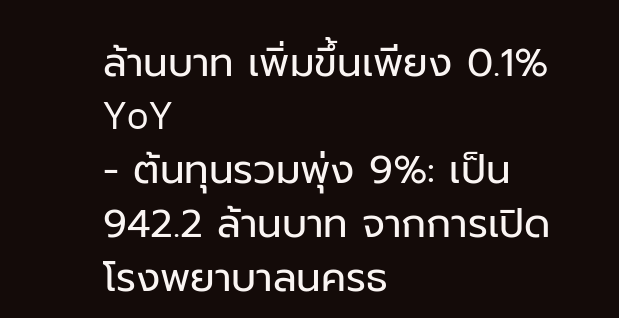ล้านบาท เพิ่มขึ้นเพียง 0.1% YoY
- ต้นทุนรวมพุ่ง 9%: เป็น 942.2 ล้านบาท จากการเปิดโรงพยาบาลนครธ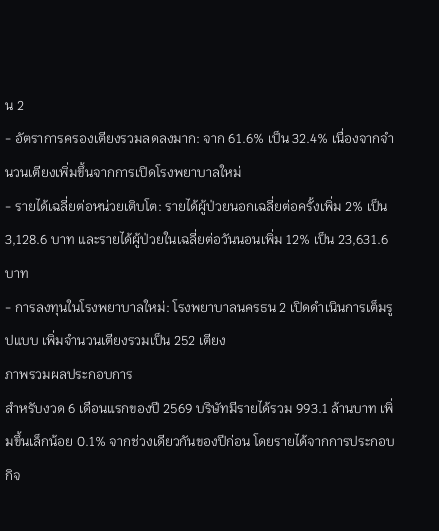น 2
- อัตราการครองเตียงรวมลดลงมาก: จาก 61.6% เป็น 32.4% เนื่องจากจำนวนเตียงเพิ่มขึ้นจากการเปิดโรงพยาบาลใหม่
- รายได้เฉลี่ยต่อหน่วยเติบโต: รายได้ผู้ป่วยนอกเฉลี่ยต่อครั้งเพิ่ม 2% เป็น 3,128.6 บาท และรายได้ผู้ป่วยในเฉลี่ยต่อวันนอนเพิ่ม 12% เป็น 23,631.6 บาท
- การลงทุนในโรงพยาบาลใหม่: โรงพยาบาลนครธน 2 เปิดดำเนินการเต็มรูปแบบ เพิ่มจำนวนเตียงรวมเป็น 252 เตียง
ภาพรวมผลประกอบการ
สำหรับงวด 6 เดือนแรกของปี 2569 บริษัทมีรายได้รวม 993.1 ล้านบาท เพิ่มขึ้นเล็กน้อย 0.1% จากช่วงเดียวกันของปีก่อน โดยรายได้จากการประกอบกิจ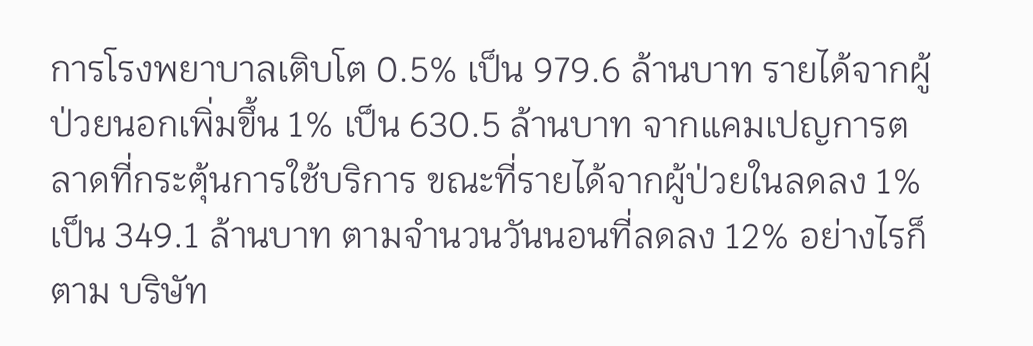การโรงพยาบาลเติบโต 0.5% เป็น 979.6 ล้านบาท รายได้จากผู้ป่วยนอกเพิ่มขึ้น 1% เป็น 630.5 ล้านบาท จากแคมเปญการตลาดที่กระตุ้นการใช้บริการ ขณะที่รายได้จากผู้ป่วยในลดลง 1% เป็น 349.1 ล้านบาท ตามจำนวนวันนอนที่ลดลง 12% อย่างไรก็ตาม บริษัท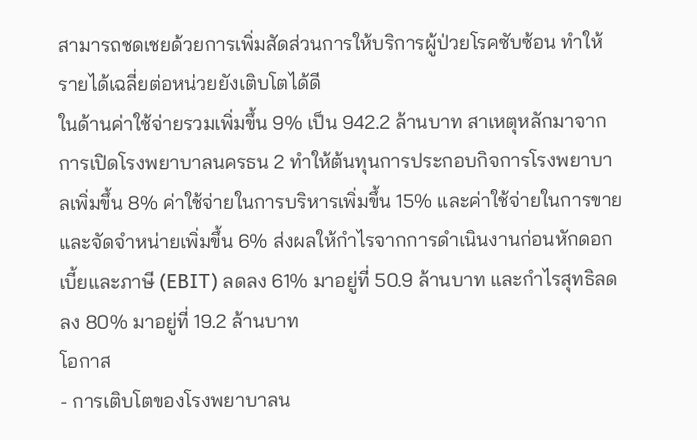สามารถชดเชยด้วยการเพิ่มสัดส่วนการให้บริการผู้ป่วยโรคซับซ้อน ทำให้รายได้เฉลี่ยต่อหน่วยยังเติบโตได้ดี
ในด้านค่าใช้จ่ายรวมเพิ่มขึ้น 9% เป็น 942.2 ล้านบาท สาเหตุหลักมาจากการเปิดโรงพยาบาลนครธน 2 ทำให้ต้นทุนการประกอบกิจการโรงพยาบาลเพิ่มขึ้น 8% ค่าใช้จ่ายในการบริหารเพิ่มขึ้น 15% และค่าใช้จ่ายในการขายและจัดจำหน่ายเพิ่มขึ้น 6% ส่งผลให้กำไรจากการดำเนินงานก่อนหักดอกเบี้ยและภาษี (EBIT) ลดลง 61% มาอยู่ที่ 50.9 ล้านบาท และกำไรสุทธิลดลง 80% มาอยู่ที่ 19.2 ล้านบาท
โอกาส
- การเติบโตของโรงพยาบาลน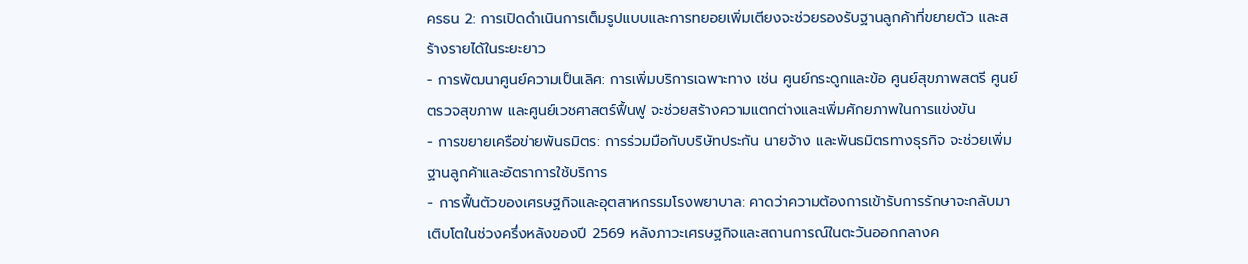ครธน 2: การเปิดดำเนินการเต็มรูปแบบและการทยอยเพิ่มเตียงจะช่วยรองรับฐานลูกค้าที่ขยายตัว และสร้างรายได้ในระยะยาว
- การพัฒนาศูนย์ความเป็นเลิศ: การเพิ่มบริการเฉพาะทาง เช่น ศูนย์กระดูกและข้อ ศูนย์สุขภาพสตรี ศูนย์ตรวจสุขภาพ และศูนย์เวชศาสตร์ฟื้นฟู จะช่วยสร้างความแตกต่างและเพิ่มศักยภาพในการแข่งขัน
- การขยายเครือข่ายพันธมิตร: การร่วมมือกับบริษัทประกัน นายจ้าง และพันธมิตรทางธุรกิจ จะช่วยเพิ่มฐานลูกค้าและอัตราการใช้บริการ
- การฟื้นตัวของเศรษฐกิจและอุตสาหกรรมโรงพยาบาล: คาดว่าความต้องการเข้ารับการรักษาจะกลับมาเติบโตในช่วงครึ่งหลังของปี 2569 หลังภาวะเศรษฐกิจและสถานการณ์ในตะวันออกกลางค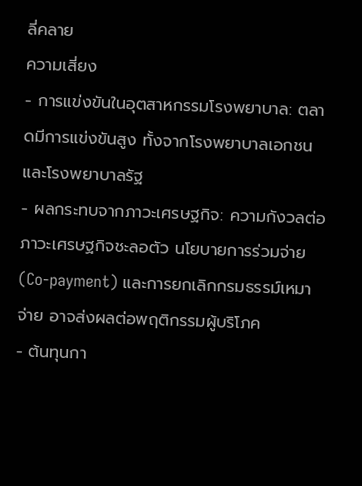ลี่คลาย
ความเสี่ยง
- การแข่งขันในอุตสาหกรรมโรงพยาบาล: ตลาดมีการแข่งขันสูง ทั้งจากโรงพยาบาลเอกชนและโรงพยาบาลรัฐ
- ผลกระทบจากภาวะเศรษฐกิจ: ความกังวลต่อภาวะเศรษฐกิจชะลอตัว นโยบายการร่วมจ่าย (Co-payment) และการยกเลิกกรมธรรม์เหมาจ่าย อาจส่งผลต่อพฤติกรรมผู้บริโภค
- ต้นทุนกา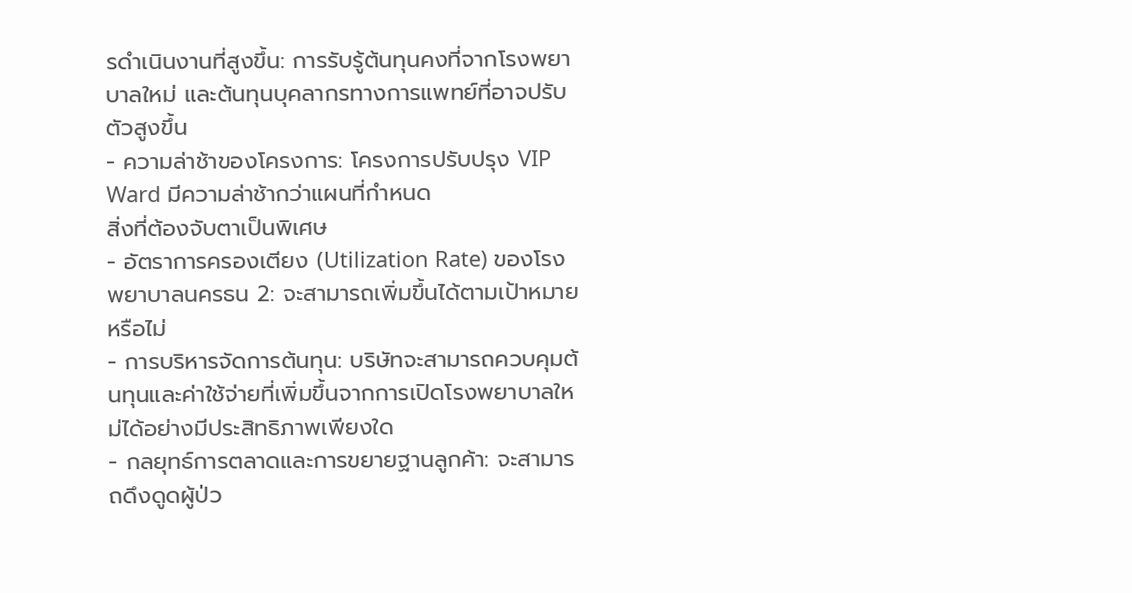รดำเนินงานที่สูงขึ้น: การรับรู้ต้นทุนคงที่จากโรงพยาบาลใหม่ และต้นทุนบุคลากรทางการแพทย์ที่อาจปรับตัวสูงขึ้น
- ความล่าช้าของโครงการ: โครงการปรับปรุง VIP Ward มีความล่าช้ากว่าแผนที่กำหนด
สิ่งที่ต้องจับตาเป็นพิเศษ
- อัตราการครองเตียง (Utilization Rate) ของโรงพยาบาลนครธน 2: จะสามารถเพิ่มขึ้นได้ตามเป้าหมายหรือไม่
- การบริหารจัดการต้นทุน: บริษัทจะสามารถควบคุมต้นทุนและค่าใช้จ่ายที่เพิ่มขึ้นจากการเปิดโรงพยาบาลใหม่ได้อย่างมีประสิทธิภาพเพียงใด
- กลยุทธ์การตลาดและการขยายฐานลูกค้า: จะสามารถดึงดูดผู้ป่ว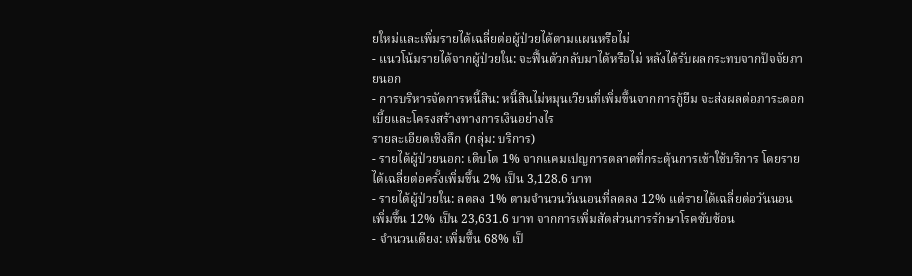ยใหม่และเพิ่มรายได้เฉลี่ยต่อผู้ป่วยได้ตามแผนหรือไม่
- แนวโน้มรายได้จากผู้ป่วยใน: จะฟื้นตัวกลับมาได้หรือไม่ หลังได้รับผลกระทบจากปัจจัยภายนอก
- การบริหารจัดการหนี้สิน: หนี้สินไม่หมุนเวียนที่เพิ่มขึ้นจากการกู้ยืม จะส่งผลต่อภาระดอกเบี้ยและโครงสร้างทางการเงินอย่างไร
รายละเอียดเชิงลึก (กลุ่ม: บริการ)
- รายได้ผู้ป่วยนอก: เติบโต 1% จากแคมเปญการตลาดที่กระตุ้นการเข้าใช้บริการ โดยรายได้เฉลี่ยต่อครั้งเพิ่มขึ้น 2% เป็น 3,128.6 บาท
- รายได้ผู้ป่วยใน: ลดลง 1% ตามจำนวนวันนอนที่ลดลง 12% แต่รายได้เฉลี่ยต่อวันนอนเพิ่มขึ้น 12% เป็น 23,631.6 บาท จากการเพิ่มสัดส่วนการรักษาโรคซับซ้อน
- จำนวนเตียง: เพิ่มขึ้น 68% เป็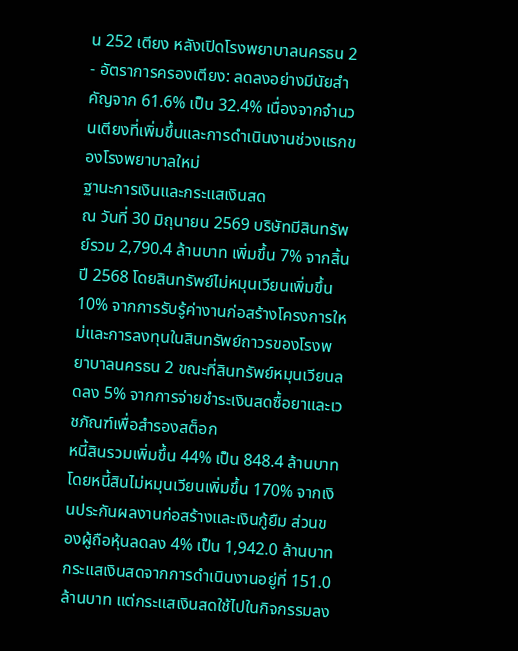น 252 เตียง หลังเปิดโรงพยาบาลนครธน 2
- อัตราการครองเตียง: ลดลงอย่างมีนัยสำคัญจาก 61.6% เป็น 32.4% เนื่องจากจำนวนเตียงที่เพิ่มขึ้นและการดำเนินงานช่วงแรกของโรงพยาบาลใหม่
ฐานะการเงินและกระแสเงินสด
ณ วันที่ 30 มิถุนายน 2569 บริษัทมีสินทรัพย์รวม 2,790.4 ล้านบาท เพิ่มขึ้น 7% จากสิ้นปี 2568 โดยสินทรัพย์ไม่หมุนเวียนเพิ่มขึ้น 10% จากการรับรู้ค่างานก่อสร้างโครงการใหม่และการลงทุนในสินทรัพย์ถาวรของโรงพยาบาลนครธน 2 ขณะที่สินทรัพย์หมุนเวียนลดลง 5% จากการจ่ายชำระเงินสดซื้อยาและเวชภัณฑ์เพื่อสำรองสต็อก
หนี้สินรวมเพิ่มขึ้น 44% เป็น 848.4 ล้านบาท โดยหนี้สินไม่หมุนเวียนเพิ่มขึ้น 170% จากเงินประกันผลงานก่อสร้างและเงินกู้ยืม ส่วนของผู้ถือหุ้นลดลง 4% เป็น 1,942.0 ล้านบาท
กระแสเงินสดจากการดำเนินงานอยู่ที่ 151.0 ล้านบาท แต่กระแสเงินสดใช้ไปในกิจกรรมลง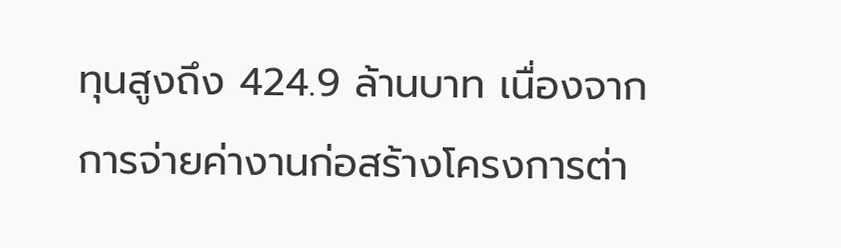ทุนสูงถึง 424.9 ล้านบาท เนื่องจากการจ่ายค่างานก่อสร้างโครงการต่า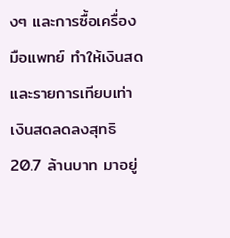งๆ และการซื้อเครื่องมือแพทย์ ทำให้เงินสดและรายการเทียบเท่าเงินสดลดลงสุทธิ 20.7 ล้านบาท มาอยู่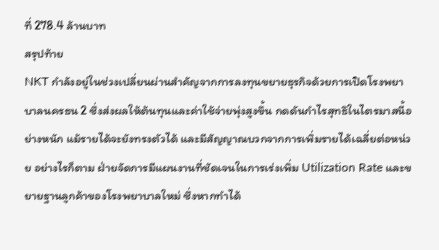ที่ 278.4 ล้านบาท
สรุปท้าย
NKT กำลังอยู่ในช่วงเปลี่ยนผ่านสำคัญจากการลงทุนขยายธุรกิจด้วยการเปิดโรงพยาบาลนครธน 2 ซึ่งส่งผลให้ต้นทุนและค่าใช้จ่ายพุ่งสูงขึ้น กดดันกำไรสุทธิในไตรมาสนี้อย่างหนัก แม้รายได้จะยังทรงตัวได้ และมีสัญญาณบวกจากการเพิ่มรายได้เฉลี่ยต่อหน่วย อย่างไรก็ตาม ฝ่ายจัดการมีแผนงานที่ชัดเจนในการเร่งเพิ่ม Utilization Rate และขยายฐานลูกค้าของโรงพยาบาลใหม่ ซึ่งหากทำได้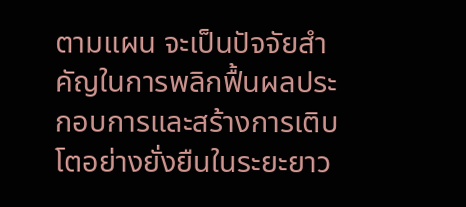ตามแผน จะเป็นปัจจัยสำคัญในการพลิกฟื้นผลประกอบการและสร้างการเติบโตอย่างยั่งยืนในระยะยาว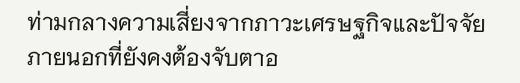ท่ามกลางความเสี่ยงจากภาวะเศรษฐกิจและปัจจัยภายนอกที่ยังคงต้องจับตาอ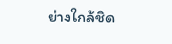ย่างใกล้ชิด